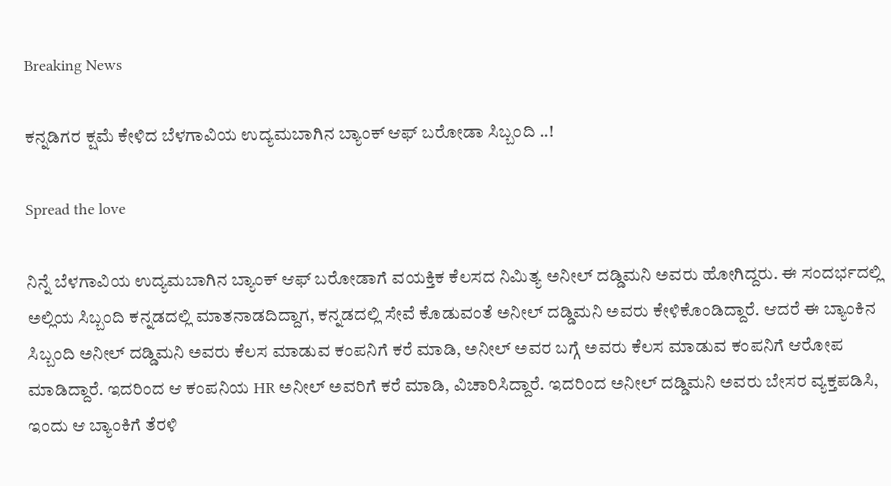Breaking News

ಕನ್ನಡಿಗರ ಕ್ಷಮೆ ಕೇಳಿದ ಬೆಳಗಾವಿಯ ಉದ್ಯಮಬಾಗಿನ ಬ್ಯಾಂಕ್ ಆಫ್ ಬರೋಡಾ ಸಿಬ್ಬಂದಿ ..!

Spread the love

ನಿನ್ನೆ ಬೆಳಗಾವಿಯ ಉದ್ಯಮಬಾಗಿನ ಬ್ಯಾಂಕ್ ಆಫ್ ಬರೋಡಾಗೆ ವಯಕ್ತಿಕ ಕೆಲಸದ ನಿಮಿತ್ಯ ಅನೀಲ್ ದಡ್ಡಿಮನಿ ಅವರು ಹೋಗಿದ್ದರು. ಈ ಸಂದರ್ಭದಲ್ಲಿ ಅಲ್ಲಿಯ ಸಿಬ್ಬಂದಿ ಕನ್ನಡದಲ್ಲಿ ಮಾತನಾಡದಿದ್ದಾಗ, ಕನ್ನಡದಲ್ಲಿ ಸೇವೆ ಕೊಡುವಂತೆ ಅನೀಲ್ ದಡ್ಡಿಮನಿ ಅವರು ಕೇಳಿಕೊಂಡಿದ್ದಾರೆ. ಆದರೆ ಈ ಬ್ಯಾಂಕಿನ ಸಿಬ್ಬಂದಿ ಅನೀಲ್ ದಡ್ಡಿಮನಿ ಅವರು ಕೆಲಸ ಮಾಡುವ ಕಂಪನಿಗೆ ಕರೆ ಮಾಡಿ, ಅನೀಲ್ ಅವರ ಬಗ್ಗೆ ಅವರು ಕೆಲಸ ಮಾಡುವ ಕಂಪನಿಗೆ ಆರೋಪ ಮಾಡಿದ್ದಾರೆ. ಇದರಿಂದ ಆ ಕಂಪನಿಯ HR ಅನೀಲ್ ಅವರಿಗೆ ಕರೆ ಮಾಡಿ, ವಿಚಾರಿಸಿದ್ದಾರೆ. ಇದರಿಂದ ಅನೀಲ್ ದಡ್ಡಿಮನಿ ಅವರು ಬೇಸರ ವ್ಯಕ್ತಪಡಿಸಿ, ಇಂದು ಆ ಬ್ಯಾಂಕಿಗೆ ತೆರಳಿ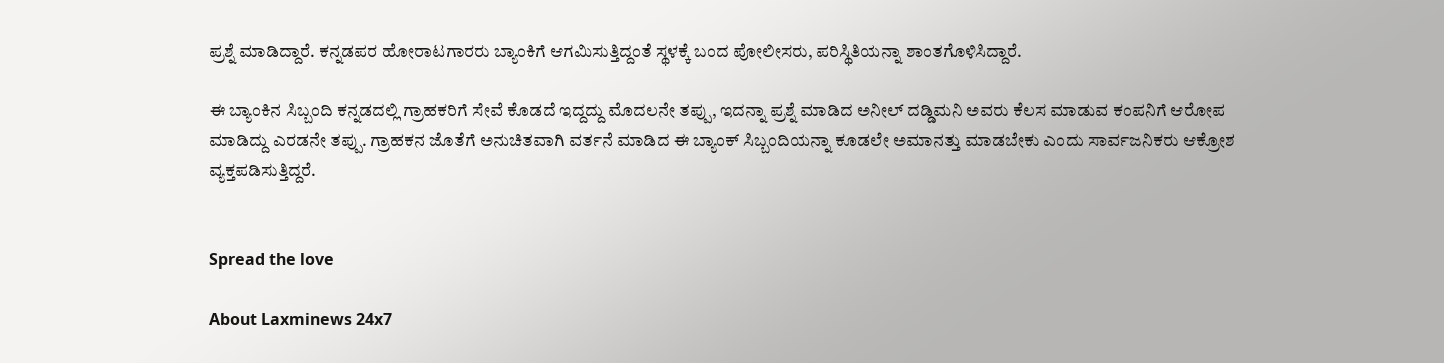ಪ್ರಶ್ನೆ ಮಾಡಿದ್ದಾರೆ. ಕನ್ನಡಪರ ಹೋರಾಟಗಾರರು ಬ್ಯಾಂಕಿಗೆ ಆಗಮಿಸುತ್ತಿದ್ದಂತೆ ಸ್ಥಳಕ್ಕೆ ಬಂದ ಪೋಲೀಸರು, ಪರಿಸ್ಥಿತಿಯನ್ನಾ ಶಾಂತಗೊಳಿಸಿದ್ದಾರೆ.

ಈ ಬ್ಯಾಂಕಿನ ಸಿಬ್ಬಂದಿ ಕನ್ನಡದಲ್ಲಿ ಗ್ರಾಹಕರಿಗೆ ಸೇವೆ ಕೊಡದೆ ಇದ್ದದ್ದು ಮೊದಲನೇ ತಪ್ಪು, ಇದನ್ನಾ ಪ್ರಶ್ನೆ ಮಾಡಿದ ಅನೀಲ್ ದಡ್ಡಿಮನಿ ಅವರು ಕೆಲಸ ಮಾಡುವ ಕಂಪನಿಗೆ ಆರೋಪ ಮಾಡಿದ್ದು ಎರಡನೇ ತಪ್ಪು. ಗ್ರಾಹಕನ ಜೊತೆಗೆ ಅನುಚಿತವಾಗಿ ವರ್ತನೆ ಮಾಡಿದ ಈ ಬ್ಯಾಂಕ್ ಸಿಬ್ಬಂದಿಯನ್ನಾ ಕೂಡಲೇ ಅಮಾನತ್ತು ಮಾಡಬೇಕು ಎಂದು ಸಾರ್ವಜನಿಕರು ಆಕ್ರೋಶ ವ್ಯಕ್ತಪಡಿಸುತ್ತಿದ್ದರೆ.


Spread the love

About Laxminews 24x7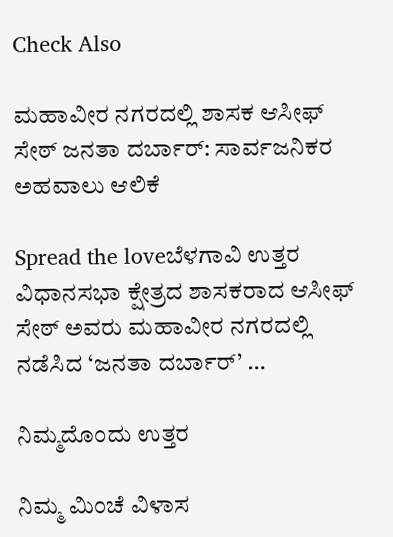Check Also

ಮಹಾವೀರ ನಗರದಲ್ಲಿ ಶಾಸಕ ಆಸೀಫ್ ಸೇಠ್ ಜನತಾ ದರ್ಬಾರ್: ಸಾರ್ವಜನಿಕರ ಅಹವಾಲು ಆಲಿಕೆ

Spread the loveಬೆಳಗಾವಿ ಉತ್ತರ ವಿಧಾನಸಭಾ ಕ್ಷೇತ್ರದ ಶಾಸಕರಾದ ಆಸೀಫ್ ಸೇಠ್ ಅವರು ಮಹಾವೀರ ನಗರದಲ್ಲಿ ನಡೆಸಿದ ‘ಜನತಾ ದರ್ಬಾರ್’ …

ನಿಮ್ಮದೊಂದು ಉತ್ತರ

ನಿಮ್ಮ ಮಿಂಚೆ ವಿಳಾಸ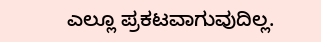ಎಲ್ಲೂ ಪ್ರಕಟವಾಗುವುದಿಲ್ಲ.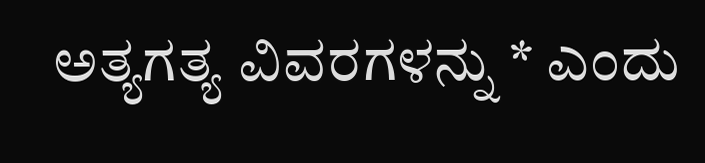ಅತ್ಯಗತ್ಯ ವಿವರಗಳನ್ನು * ಎಂದು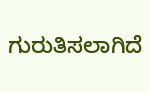ಗುರುತಿಸಲಾಗಿದೆ